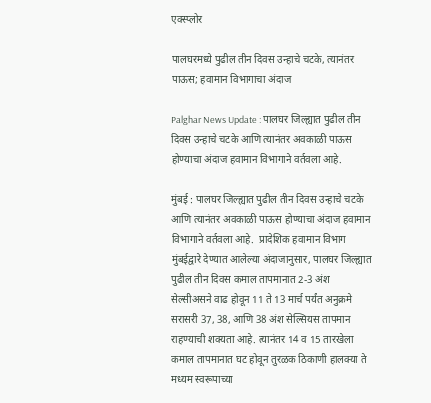एक्स्प्लोर

पालघरमध्ये पुढील तीन दिवस उन्हाचे चटके, त्यानंतर पाऊस; हवामान विभागाचा अंदाज

Palghar News Update : पालघर जिल्ह्यात पुढील तीन दिवस उन्हाचे चटके आणि त्यानंतर अवकाळी पाऊस होण्याचा अंदाज हवामान विभागाने वर्तवला आहे.

मुंबई : पालघर जिल्ह्यात पुढील तीन दिवस उन्हाचे चटके आणि त्यानंतर अवकाळी पाऊस होण्याचा अंदाज हवामान विभागाने वर्तवला आहे.  प्रादेशिक हवामान विभाग मुंबईद्वारे देण्यात आलेल्या अंदाजानुसार, पालघर जिल्ह्यात पुढील तीन दिवस कमाल तापमानात 2-3 अंश सेल्सीअसने वाढ होवून 11 ते 13 मार्च पर्यंत अनुक्रमे सरासरी 37, 38, आणि 38 अंश सेल्सियस तापमान राहण्याची शक्यता आहे. त्यानंतर 14 व 15 तारखेला कमाल तापमानात घट होवून तुरळक ठिकाणी हालक्या ते मध्यम स्वरूपाच्या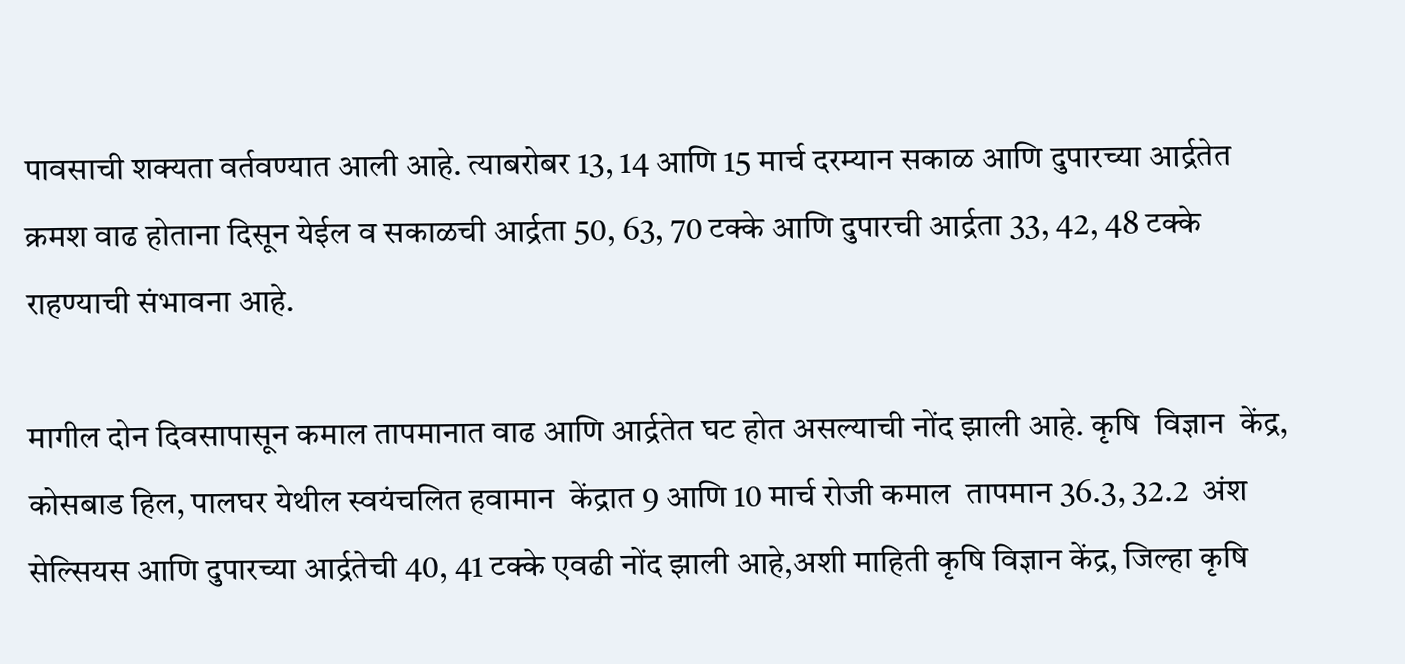पावसाची शक्यता वर्तवण्यात आली आहे. त्याबरोबर 13, 14 आणि 15 मार्च दरम्यान सकाळ आणि दुपारच्या आर्द्रतेत क्रमश वाढ होताना दिसून येईल व सकाळची आर्द्रता 50, 63, 70 टक्के आणि दुपारची आर्द्रता 33, 42, 48 टक्के राहण्याची संभावना आहे.

मागील दोन दिवसापासून कमाल तापमानात वाढ आणि आर्द्रतेत घट होत असल्याची नोंद झाली आहे. कृषि  विज्ञान  केंद्र, कोसबाड हिल, पालघर येथील स्वयंचलित हवामान  केंद्रात 9 आणि 10 मार्च रोजी कमाल  तापमान 36.3, 32.2  अंश सेल्सियस आणि दुपारच्या आर्द्रतेची 40, 41 टक्के एवढी नोंद झाली आहे,अशी माहिती कृषि विज्ञान केंद्र, जिल्हा कृषि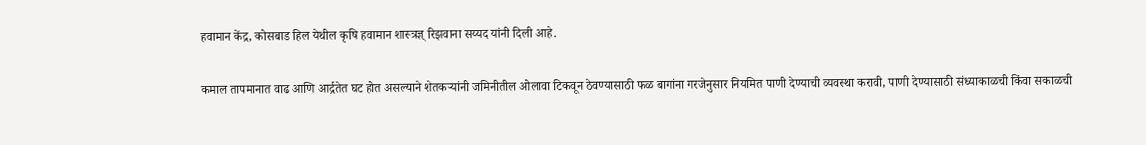हवामान केंद्र, कोसबाड हिल येथील कृषि हवामान शास्त्रज्ञ् रिझवाना सय्यद यांनी दिली आहे.

कमाल तापमानात वाढ आणि आर्द्रतेत घट होत असल्याने शेतकऱ्यांनी जमिनीतील ओलावा टिकवून ठेवण्यासाठी फळ बागांना गरजेनुसार नियमित पाणी देण्याची व्यवस्था करावी, पाणी देण्यासाठी संध्याकाळची किंवा सकाळची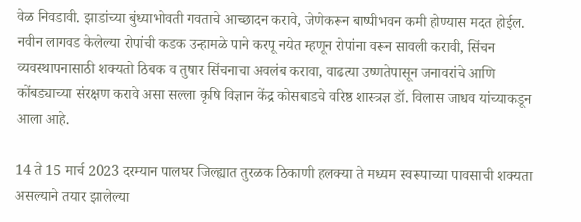वेळ निवडावी. झाडांच्या बुंध्याभोवती गवताचे आच्छादन करावे, जेणेकरून बाष्पीभवन कमी होण्यास मदत होईल. नवीन लागवड केलेल्या रोपांची कडक उन्हामळे पाने करपू नयेत म्हणून रोपांना वरून सावली करावी, सिंचन व्यवस्थापनासाठी शक्यतो ठिबक व तुषार सिंचनाचा अवलंब करावा, वाढत्या उष्णतेपासून जनावरांचे आणि कोंबड्याच्या संरक्षण करावे असा सल्ला कृषि विज्ञान केंद्र कोसबाडचे वरिष्ठ शास्त्रज्ञ डॉ. विलास जाधव यांच्याकडून आला आहे.

14 ते 15 मार्च 2023 दरम्यान पालघर जिल्ह्यात तुरळक ठिकाणी हलक्या ते मध्यम स्वरूपाच्या पावसाची शक्यता असल्याने तयार झालेल्या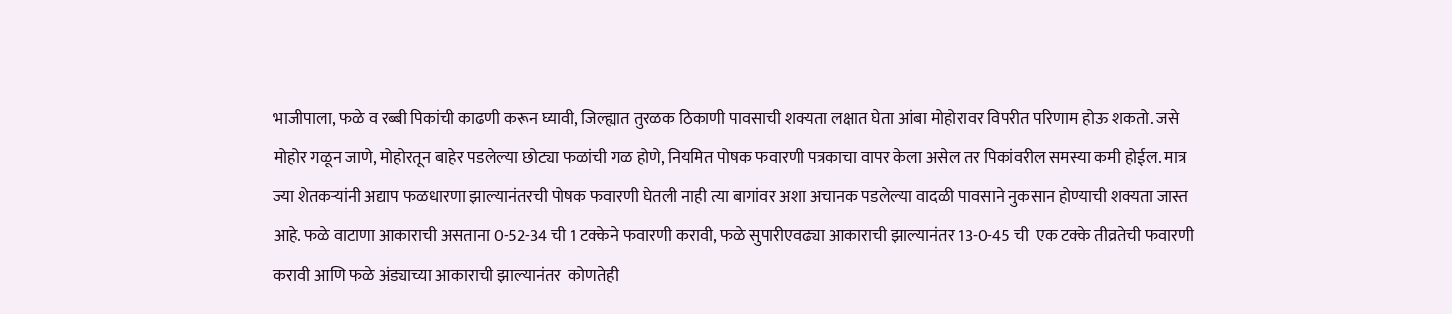भाजीपाला, फळे व रब्बी पिकांची काढणी करून घ्यावी, जिल्ह्यात तुरळक ठिकाणी पावसाची शक्यता लक्षात घेता आंबा मोहोरावर विपरीत परिणाम होऊ शकतो. जसे मोहोर गळून जाणे, मोहोरतून बाहेर पडलेल्या छोट्या फळांची गळ होणे, नियमित पोषक फवारणी पत्रकाचा वापर केला असेल तर पिकांवरील समस्या कमी होईल. मात्र ज्या शेतकऱ्यांनी अद्याप फळधारणा झाल्यानंतरची पोषक फवारणी घेतली नाही त्या बागांवर अशा अचानक पडलेल्या वादळी पावसाने नुकसान होण्याची शक्यता जास्त आहे. फळे वाटाणा आकाराची असताना 0-52-34 ची 1 टक्केने फवारणी करावी, फळे सुपारीएवढ्या आकाराची झाल्यानंतर 13-0-45 ची  एक टक्के तीव्रतेची फवारणी करावी आणि फळे अंड्याच्या आकाराची झाल्यानंतर  कोणतेही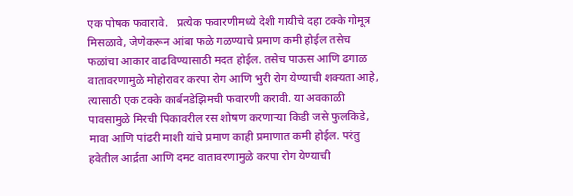एक पोषक फवारावे.   प्रत्येक फवारणीमध्ये देशी गायीचे दहा टक्के गोमूत्र मिसळावे, जेणेकरून आंबा फळे गळण्याचे प्रमाण कमी होईल तसेच फळांचा आकार वाढविण्यासाठी मदत होईल. तसेच पाऊस आणि ढगाळ वातावरणामुळे मोहोरावर करपा रोग आणि भुरी रोग येण्याची शक्यता आहे, त्यासाठी एक टक्के कार्बनडेझिमची फवारणी करावी. या अवकाळी पावसामुळे मिरची पिकावरील रस शोषण करणाऱ्या किडी जसे फुलकिडे, मावा आणि पांढरी माशी यांचे प्रमाण काही प्रमाणात कमी होईल. परंतु हवेतील आर्द्रता आणि दमट वातावरणामुळे करपा रोग येण्याची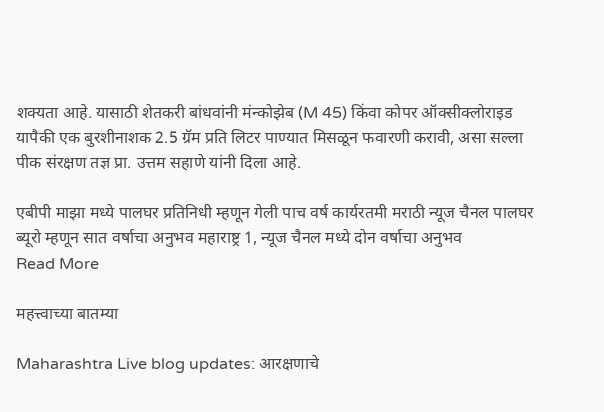शक्यता आहे. यासाठी शेतकरी बांधवांनी मंन्कोझेब (M 45) किंवा कोपर ऑक्सीक्लोराइड यापैकी एक बुरशीनाशक 2.5 ग्रॅम प्रति लिटर पाण्यात मिसळून फवारणी करावी, असा सल्ला पीक संरक्षण तज्ञ प्रा. उत्तम सहाणे यांनी दिला आहे.

एबीपी माझा मध्ये पालघर प्रतिनिधी म्हणून गेली पाच वर्ष कार्यरतमी मराठी न्यूज चैनल पालघर ब्यूरो म्हणून सात वर्षाचा अनुभव महाराष्ट्र 1, न्यूज चैनल मध्ये दोन वर्षाचा अनुभव
Read More

महत्त्वाच्या बातम्या

Maharashtra Live blog updates: आरक्षणाचे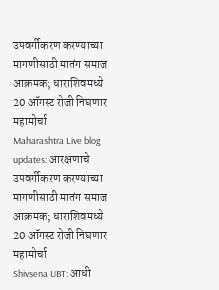उपवर्गीकरण करण्याच्या मागणीसाठी मातंग समाज आक्रमक; धाराशिवमध्ये 20 ऑगस्ट रोजी निघणार महामोर्चा
Maharashtra Live blog updates: आरक्षणाचे उपवर्गीकरण करण्याच्या मागणीसाठी मातंग समाज आक्रमक; धाराशिवमध्ये 20 ऑगस्ट रोजी निघणार महामोर्चा
Shivsena UBT: आधी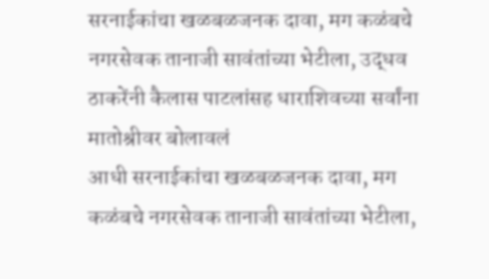सरनाईकांचा खळबळजनक दावा, मग कळंबचे नगरसेवक तानाजी सावंतांच्या भेटीला, उद्धव ठाकरेंनी कैलास पाटलांसह धाराशिवच्या सर्वांना मातोश्रीवर बोलावलं
आधी सरनाईकांचा खळबळजनक दावा, मग कळंबचे नगरसेवक तानाजी सावंतांच्या भेटीला,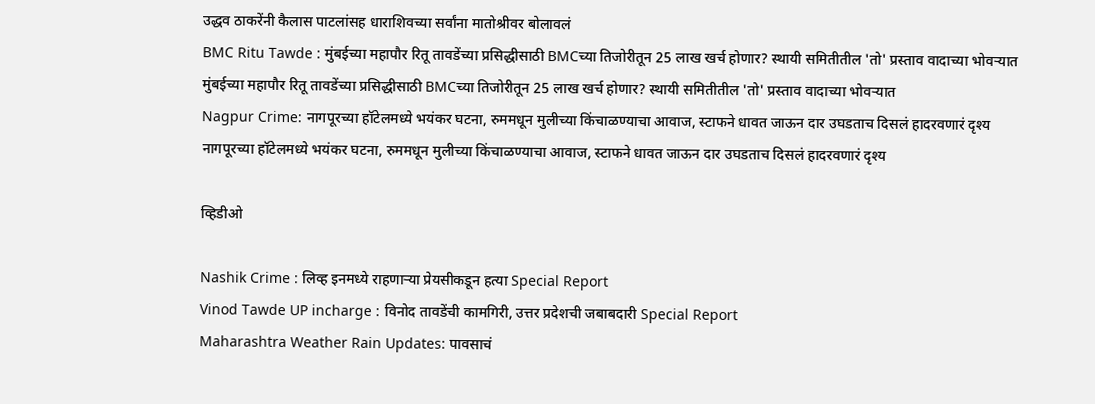उद्धव ठाकरेंनी कैलास पाटलांसह धाराशिवच्या सर्वांना मातोश्रीवर बोलावलं
BMC Ritu Tawde : मुंबईच्या महापौर रितू तावडेंच्या प्रसिद्धीसाठी BMCच्या तिजोरीतून 25 लाख खर्च होणार? स्थायी समितीतील 'तो' प्रस्ताव वादाच्या भोवऱ्यात
मुंबईच्या महापौर रितू तावडेंच्या प्रसिद्धीसाठी BMCच्या तिजोरीतून 25 लाख खर्च होणार? स्थायी समितीतील 'तो' प्रस्ताव वादाच्या भोवऱ्यात
Nagpur Crime: नागपूरच्या हॉटेलमध्ये भयंकर घटना, रुममधून मुलीच्या किंचाळण्याचा आवाज, स्टाफने धावत जाऊन दार उघडताच दिसलं हादरवणारं दृश्य
नागपूरच्या हॉटेलमध्ये भयंकर घटना, रुममधून मुलीच्या किंचाळण्याचा आवाज, स्टाफने धावत जाऊन दार उघडताच दिसलं हादरवणारं दृश्य

व्हिडीओ

Nashik Crime : लिव्ह इनमध्ये राहणाऱ्या प्रेयसीकडून हत्या Special Report
Vinod Tawde UP incharge : विनोद तावडेंची कामगिरी, उत्तर प्रदेशची जबाबदारी Special Report
Maharashtra Weather Rain Updates: पावसाचं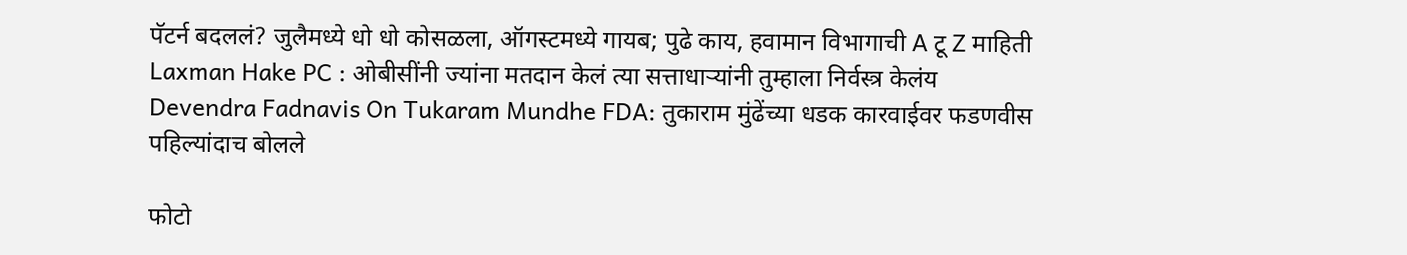पॅटर्न बदललं? जुलैमध्ये धो धो कोसळला, ऑगस्टमध्ये गायब; पुढे काय, हवामान विभागाची A टू Z माहिती
Laxman Hake PC : ओबीसींनी ज्यांना मतदान केलं त्या सत्ताधाऱ्यांनी तुम्हाला निर्वस्त्र केलंय
Devendra Fadnavis On Tukaram Mundhe FDA: तुकाराम मुंढेंच्या धडक कारवाईवर फडणवीस पहिल्यांदाच बोलले

फोटो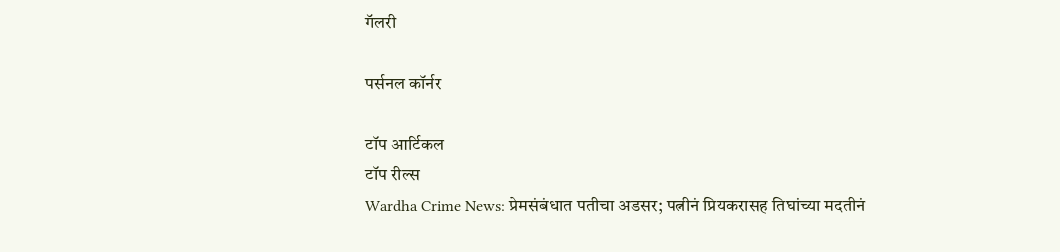गॅलरी

पर्सनल कॉर्नर

टॉप आर्टिकल
टॉप रील्स
Wardha Crime News: प्रेमसंबंधात पतीचा अडसर; पत्नीनं प्रियकरासह तिघांच्या मदतीनं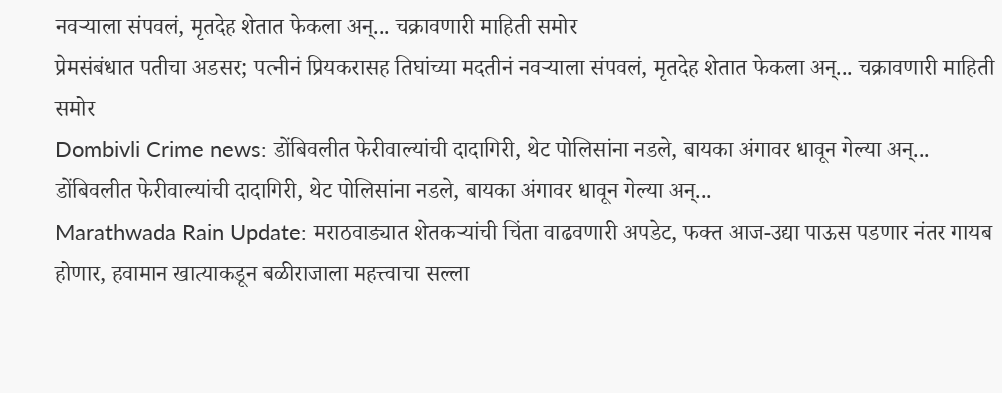नवऱ्याला संपवलं, मृतदेह शेतात फेकला अन्... चक्रावणारी माहिती समोर
प्रेमसंबंधात पतीचा अडसर; पत्नीनं प्रियकरासह तिघांच्या मदतीनं नवऱ्याला संपवलं, मृतदेह शेतात फेकला अन्... चक्रावणारी माहिती समोर
Dombivli Crime news: डोंबिवलीत फेरीवाल्यांची दादागिरी, थेट पोलिसांना नडले, बायका अंगावर धावून गेल्या अन्...
डोंबिवलीत फेरीवाल्यांची दादागिरी, थेट पोलिसांना नडले, बायका अंगावर धावून गेल्या अन्...
Marathwada Rain Update: मराठवाड्यात शेतकऱ्यांची चिंता वाढवणारी अपडेट, फक्त आज-उद्या पाऊस पडणार नंतर गायब होणार, हवामान खात्याकडून बळीराजाला महत्त्वाचा सल्ला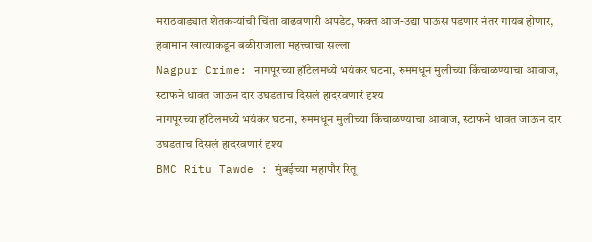मराठवाड्यात शेतकऱ्यांची चिंता वाढवणारी अपडेट, फक्त आज-उद्या पाऊस पडणार नंतर गायब होणार, हवामान खात्याकडून बळीराजाला महत्त्वाचा सल्ला
Nagpur Crime: नागपूरच्या हॉटेलमध्ये भयंकर घटना, रुममधून मुलीच्या किंचाळण्याचा आवाज, स्टाफने धावत जाऊन दार उघडताच दिसलं हादरवणारं दृश्य
नागपूरच्या हॉटेलमध्ये भयंकर घटना, रुममधून मुलीच्या किंचाळण्याचा आवाज, स्टाफने धावत जाऊन दार उघडताच दिसलं हादरवणारं दृश्य
BMC Ritu Tawde : मुंबईच्या महापौर रितू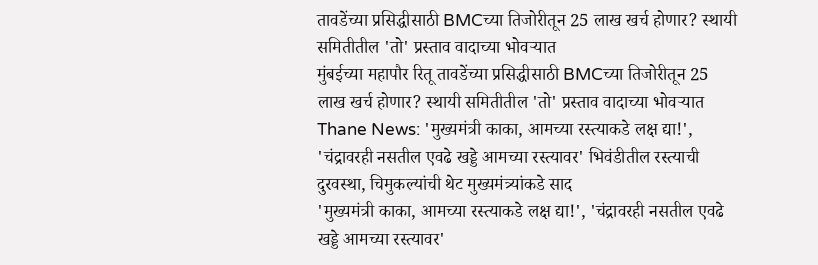तावडेंच्या प्रसिद्धीसाठी BMCच्या तिजोरीतून 25 लाख खर्च होणार? स्थायी समितीतील 'तो' प्रस्ताव वादाच्या भोवऱ्यात
मुंबईच्या महापौर रितू तावडेंच्या प्रसिद्धीसाठी BMCच्या तिजोरीतून 25 लाख खर्च होणार? स्थायी समितीतील 'तो' प्रस्ताव वादाच्या भोवऱ्यात
Thane News: 'मुख्यमंत्री काका, आमच्या रस्त्याकडे लक्ष द्या!', 'चंद्रावरही नसतील एवढे खड्डे आमच्या रस्त्यावर' भिवंडीतील रस्त्याची दुरवस्था, चिमुकल्यांची थेट मुख्यमंत्र्यांकडे साद
'मुख्यमंत्री काका, आमच्या रस्त्याकडे लक्ष द्या!', 'चंद्रावरही नसतील एवढे खड्डे आमच्या रस्त्यावर'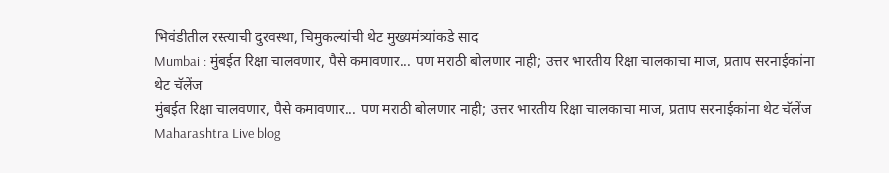भिवंडीतील रस्त्याची दुरवस्था, चिमुकल्यांची थेट मुख्यमंत्र्यांकडे साद
Mumbai : मुंबईत रिक्षा चालवणार, पैसे कमावणार... पण मराठी बोलणार नाही; उत्तर भारतीय रिक्षा चालकाचा माज, प्रताप सरनाईकांना थेट चॅलेंज
मुंबईत रिक्षा चालवणार, पैसे कमावणार... पण मराठी बोलणार नाही; उत्तर भारतीय रिक्षा चालकाचा माज, प्रताप सरनाईकांना थेट चॅलेंज
Maharashtra Live blog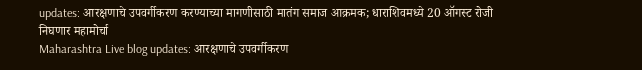updates: आरक्षणाचे उपवर्गीकरण करण्याच्या मागणीसाठी मातंग समाज आक्रमक; धाराशिवमध्ये 20 ऑगस्ट रोजी निघणार महामोर्चा
Maharashtra Live blog updates: आरक्षणाचे उपवर्गीकरण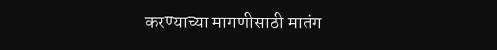करण्याच्या मागणीसाठी मातंग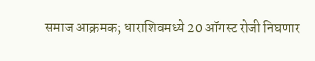समाज आक्रमक; धाराशिवमध्ये 20 ऑगस्ट रोजी निघणार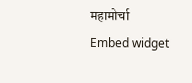महामोर्चा
Embed widget